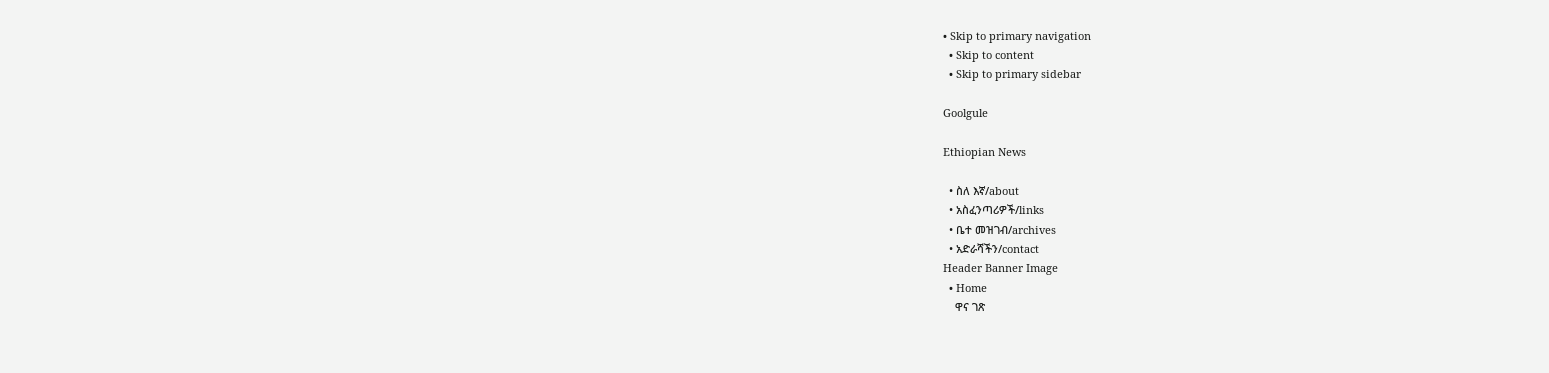• Skip to primary navigation
  • Skip to content
  • Skip to primary sidebar

Goolgule

Ethiopian News

  • ስለ እኛ/about
  • አስፈንጣሪዎች/links
  • ቤተ መዝገብ/archives
  • አድራሻችን/contact
Header Banner Image
  • Home
    ዋና ገጽ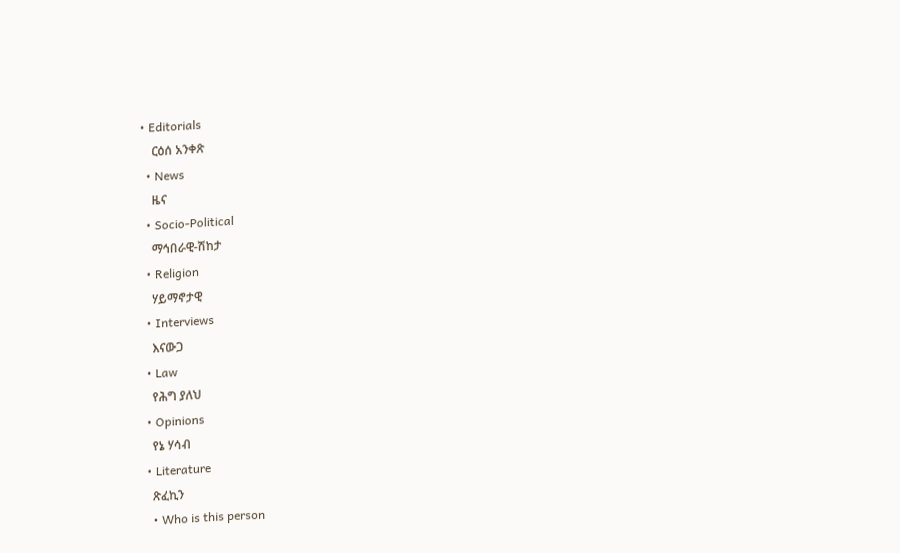• Editorials
    ርዕሰ አንቀጽ
  • News
    ዜና
  • Socio-Political
    ማኅበራዊ-ሽከታ
  • Religion
    ሃይማኖታዊ
  • Interviews
    እናውጋ
  • Law
    የሕግ ያለህ
  • Opinions
    የኔ ሃሳብ
  • Literature
    ጽፈኪን
    • Who is this person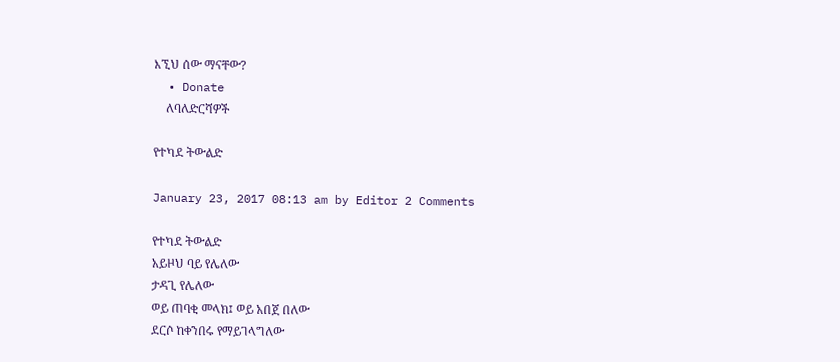እኚህ ሰው ማናቸው?
  • Donate
    ለባለድርሻዎች

የተካደ ትውልድ

January 23, 2017 08:13 am by Editor 2 Comments

የተካደ ትውልድ
አይዞህ ባይ የሌለው
ታዳጊ የሌለው
ወይ ጠባቂ መላክ፤ ወይ አበጀ በለው
ደርሶ ከቀንበሩ የማይገላግለው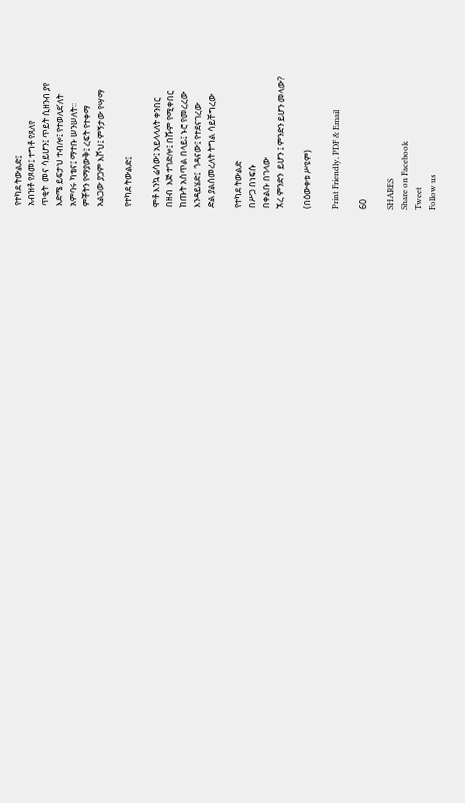የተካደ ትውልድ፤
አብዝቶ የጾመ፤ ተግቶ የጸለየ
ጥቂት  መና ሳይሆን፤ ጥይት ሲዘንብ ያየ
እድሜ ይፍታህ ተብሎ፤ የተወለደ’ለት
አምባሩ ካቴና፤ ማተቡ ሠንሠለት፡፡
ምቾትን የማያውቅ፤ ረፍት የተቀማ
አልጋው ያጋም እሾህ፤ ምኝታው የሣማ

የተካደ ትውልድ፤

ሞቶ እንኳ ሬሳው፤ አይላላለት ቀንበር
በዘብ  እጅ ተገድሎ፤ በሹም የሚቀበር
ከጡት አስጥል በላይ፤ ኑሮ የመረረው
እንዳይሄድ፤  ጎዳናው፤ የተደናገረው
ድል ያልሰመረለት ትግል ሳይቸግረው

የተካደ ትውልድ
በሥጋ በነፍሱ
በቀልቡ በገላው
ኧረ ምንድን  ይሆን ፤ ምንድን ይሆን መላው?

(በዕውቀቱ ሥዩም)

Print Friendly, PDF & Email

60

SHARES
Share on Facebook
Tweet
Follow us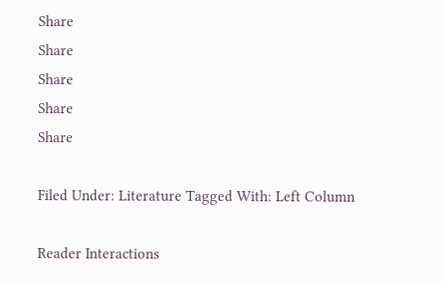Share
Share
Share
Share
Share

Filed Under: Literature Tagged With: Left Column

Reader Interactions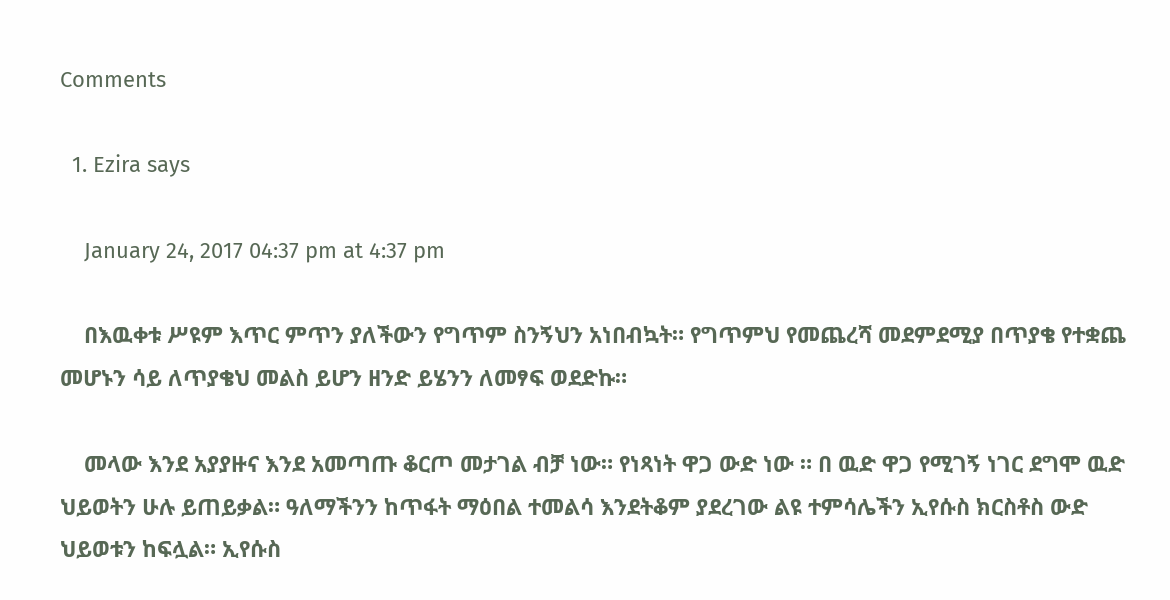Comments

  1. Ezira says

    January 24, 2017 04:37 pm at 4:37 pm

    በእዉቀቱ ሥዩም እጥር ምጥን ያለችውን የግጥም ስንኝህን አነበብኳት። የግጥምህ የመጨረሻ መደምደሚያ በጥያቄ የተቋጨ መሆኑን ሳይ ለጥያቄህ መልስ ይሆን ዘንድ ይሄንን ለመፃፍ ወደድኩ።

    መላው እንደ አያያዙና እንደ አመጣጡ ቆርጦ መታገል ብቻ ነው። የነጻነት ዋጋ ውድ ነው ። በ ዉድ ዋጋ የሚገኝ ነገር ደግሞ ዉድ ህይወትን ሁሉ ይጠይቃል። ዓለማችንን ከጥፋት ማዕበል ተመልሳ እንደትቆም ያደረገው ልዩ ተምሳሌችን ኢየሱስ ክርስቶስ ውድ ህይወቱን ከፍሏል። ኢየሱስ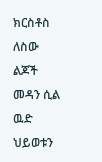ክርስቶስ ለስው ልጆች መዳን ሲል ዉድ ህይወቱን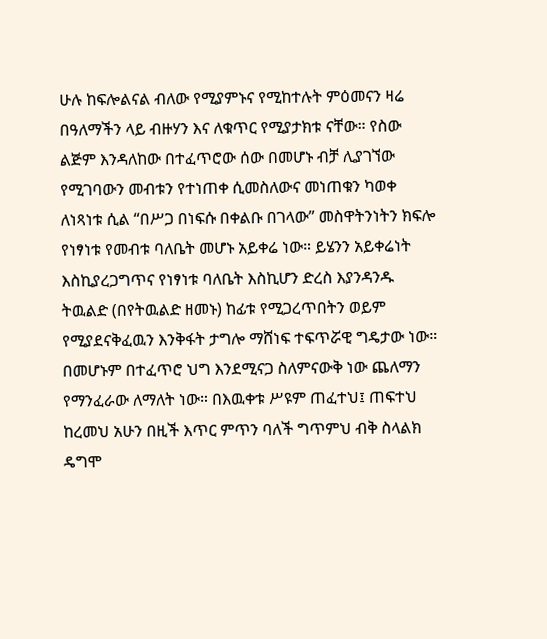ሁሉ ከፍሎልናል ብለው የሚያምኑና የሚከተሉት ምዕመናን ዛሬ በዓለማችን ላይ ብዙሃን እና ለቁጥር የሚያታክቱ ናቸው። የስው ልጅም እንዳለከው በተፈጥሮው ሰው በመሆኑ ብቻ ሊያገኘው የሚገባውን መብቱን የተነጠቀ ሲመስለውና መነጠቁን ካወቀ ለነጻነቱ ሲል “በሥጋ በነፍሱ በቀልቡ በገላው” መስዋትንነትን ክፍሎ የነፃነቱ የመብቱ ባለቤት መሆኑ አይቀሬ ነው። ይሄንን አይቀሬነት እስኪያረጋግጥና የነፃነቱ ባለቤት እስኪሆን ድረስ እያንዳንዱ ትዉልድ (በየትዉልድ ዘመኑ) ከፊቱ የሚጋረጥበትን ወይም የሚያደናቅፈዉን እንቅፋት ታግሎ ማሸነፍ ተፍጥሯዊ ግዴታው ነው። በመሆኑም በተፈጥሮ ህግ እንደሚናጋ ስለምናውቅ ነው ጨለማን የማንፈራው ለማለት ነው። በእዉቀቱ ሥዩም ጠፈተህ፤ ጠፍተህ ከረመህ አሁን በዚች እጥር ምጥን ባለች ግጥምህ ብቅ ስላልክ ዴግሞ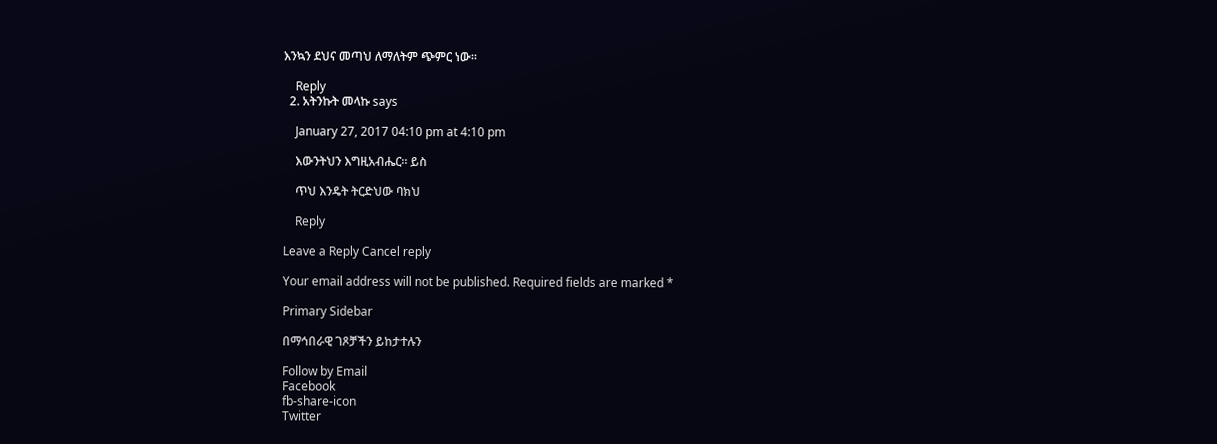እንኳን ደህና መጣህ ለማለትም ጭምር ነው።

    Reply
  2. አትንኩት መላኩ says

    January 27, 2017 04:10 pm at 4:10 pm

    እውንትህን እግዚአብሔር። ይስ

    ጥህ እንዴት ትርድህው ባክህ

    Reply

Leave a Reply Cancel reply

Your email address will not be published. Required fields are marked *

Primary Sidebar

በማኅበራዊ ገጾቻችን ይከታተሉን

Follow by Email
Facebook
fb-share-icon
Twitter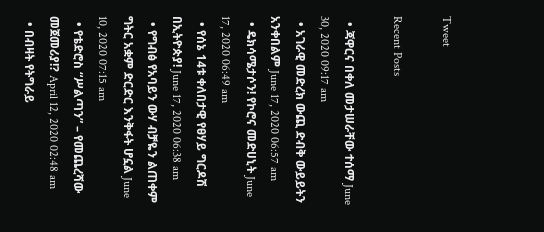Tweet

Recent Posts

  • ጃዋርና በቀለ መታሠራቸው ተሰማ June 30, 2020 09:17 am
  • አገራዊ መድረክ ውጪ ድብቅ ውይይትን አንቀበልም June 17, 2020 06:57 am
  • ዴክሳሜታሶን! የኮሮና መድሀኒት June 17, 2020 06:49 am
  • የሰኔ 14ቱ ቀለበታዊ የፀሃይ ግርዶሽ በኢትዮጵያ! June 17, 2020 06:38 am
  • የግብፅ የአባይን ውሃ ብቻዬን ልጠቀም ግትር አቋም ድርድር እንቅፋት ሆኗል June 10, 2020 07:15 am
  • የቴድሮስ “ሥልጣን” – የመጨረሻው መጀመሪያ!? April 12, 2020 02:48 am
  • በብዛት የትግራይ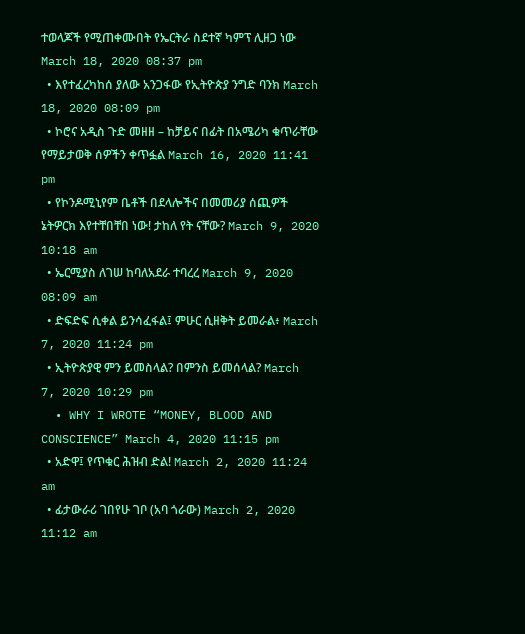ተወላጆች የሚጠቀሙበት የኤርትራ ስደተኛ ካምፕ ሊዘጋ ነው March 18, 2020 08:37 pm
  • እየተፈረካከሰ ያለው አንጋፋው የኢትዮጵያ ንግድ ባንክ March 18, 2020 08:09 pm
  • ኮሮና አዲስ ጉድ መዘዘ – ከቻይና በፊት በአሜሪካ ቁጥራቸው የማይታወቅ ሰዎችን ቀጥፏል March 16, 2020 11:41 pm
  • የኮንዶሚኒየም ቤቶች በደላሎችና በመመሪያ ሰጪዎች ኔትዎርክ እየተቸበቸበ ነው! ታከለ የት ናቸው? March 9, 2020 10:18 am
  • ኤርሚያስ ለገሠ ከባለአደራ ተባረረ March 9, 2020 08:09 am
  • ድፍድፍ ሲቀል ይንሳፈፋል፤ ምሁር ሲዘቅት ይመራል፥ March 7, 2020 11:24 pm
  • ኢትዮጵያዊ ምን ይመስላል? በምንስ ይመሰላል? March 7, 2020 10:29 pm
  • WHY I WROTE “MONEY, BLOOD AND CONSCIENCE” March 4, 2020 11:15 pm
  • አድዋ፤ የጥቁር ሕዝብ ድል! March 2, 2020 11:24 am
  • ፊታውራሪ ገበየሁ ገቦ (አባ ጎራው) March 2, 2020 11:12 am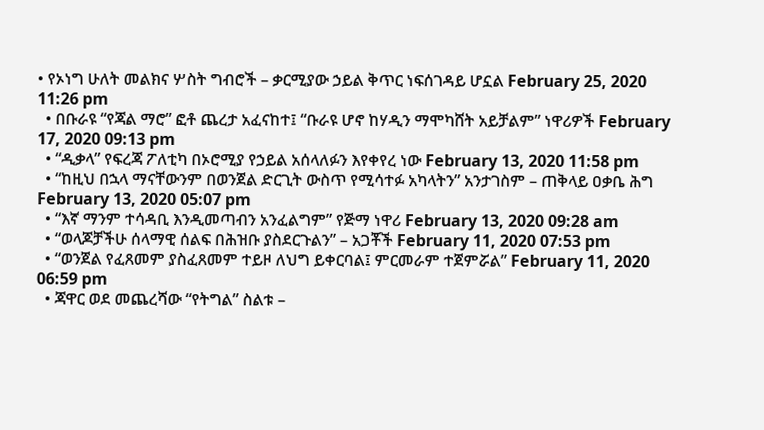• የኦነግ ሁለት መልክና ሦስት ግብሮች – ቃርሚያው ኃይል ቅጥር ነፍሰገዳይ ሆኗል February 25, 2020 11:26 pm
  • በቡራዩ “የጃል ማሮ” ፎቶ ጨረታ አፈናከተ፤ “ቡራዩ ሆኖ ከሃዲን ማሞካሸት አይቻልም” ነዋሪዎች February 17, 2020 09:13 pm
  • “ዲቃላ” የፍረጃ ፖለቲካ በኦሮሚያ የኃይል አሰላለፉን እየቀየረ ነው February 13, 2020 11:58 pm
  • “ከዚህ በኋላ ማናቸውንም በወንጀል ድርጊት ውስጥ የሚሳተፉ አካላትን” አንታገስም – ጠቅላይ ዐቃቤ ሕግ February 13, 2020 05:07 pm
  • “እኛ ማንም ተሳዳቢ እንዲመጣብን አንፈልግም” የጅማ ነዋሪ February 13, 2020 09:28 am
  • “ወላጆቻችሁ ሰላማዊ ሰልፍ በሕዝቡ ያስደርጉልን” – አጋቾች February 11, 2020 07:53 pm
  • “ወንጀል የፈጸመም ያስፈጸመም ተይዞ ለህግ ይቀርባል፤ ምርመራም ተጀምሯል” February 11, 2020 06:59 pm
  • ጃዋር ወደ መጨረሻው “የትግል” ስልቱ –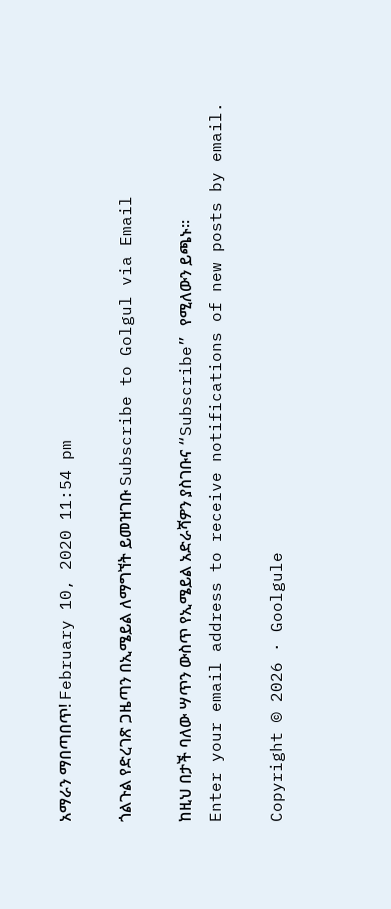አማራን ማበጣበጥ! February 10, 2020 11:54 pm

ጎልጉል የድረገጽ ጋዜጣን በኢሜይል ለማግኘት ይመዝገቡ Subscribe to Golgul via Email

ከዚህ በታች ባለው ሣጥን ውስጥ የኢሜይል አድራሻዎን ያስገቡና “Subscribe” የሚለውን ይጫኑ፡፡
Enter your email address to receive notifications of new posts by email.

Copyright © 2026 · Goolgule